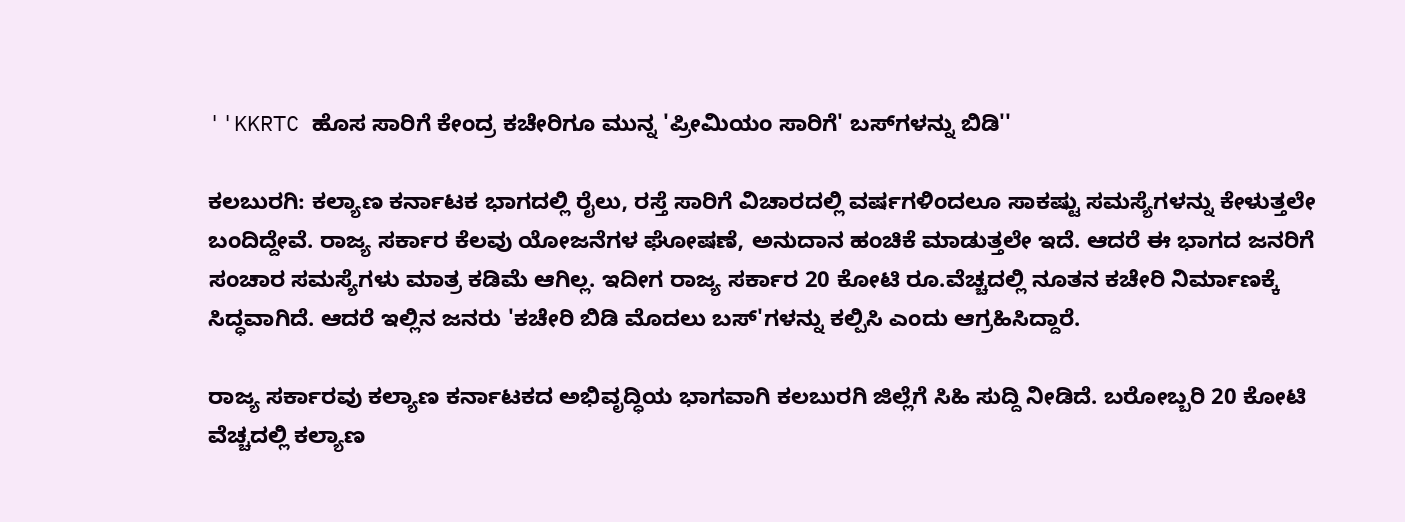''KKRTC ಹೊಸ ಸಾರಿಗೆ ಕೇಂದ್ರ ಕಚೇರಿಗೂ ಮುನ್ನ 'ಪ್ರೀಮಿಯಂ ಸಾರಿಗೆ' ಬಸ್‌ಗಳನ್ನು ಬಿಡಿ''

ಕಲಬುರಗಿ: ಕಲ್ಯಾಣ ಕರ್ನಾಟಕ ಭಾಗದಲ್ಲಿ ರೈಲು, ರಸ್ತೆ ಸಾರಿಗೆ ವಿಚಾರದಲ್ಲಿ ವರ್ಷಗಳಿಂದಲೂ ಸಾಕಷ್ಟು ಸಮಸ್ಯೆಗಳನ್ನು ಕೇಳುತ್ತಲೇ ಬಂದಿದ್ದೇವೆ. ರಾಜ್ಯ ಸರ್ಕಾರ ಕೆಲವು ಯೋಜನೆಗಳ ಘೋಷಣೆ, ಅನುದಾನ ಹಂಚಿಕೆ ಮಾಡುತ್ತಲೇ ಇದೆ. ಆದರೆ ಈ ಭಾಗದ ಜನರಿಗೆ ಸಂಚಾರ ಸಮಸ್ಯೆಗಳು ಮಾತ್ರ ಕಡಿಮೆ ಆಗಿಲ್ಲ. ಇದೀಗ ರಾಜ್ಯ ಸರ್ಕಾರ 20 ಕೋಟಿ ರೂ.ವೆಚ್ಚದಲ್ಲಿ ನೂತನ ಕಚೇರಿ ನಿರ್ಮಾಣಕ್ಕೆ ಸಿದ್ಧವಾಗಿದೆ. ಆದರೆ ಇಲ್ಲಿನ ಜನರು 'ಕಚೇರಿ ಬಿಡಿ ಮೊದಲು ಬಸ್'ಗಳನ್ನು ಕಲ್ಪಿಸಿ ಎಂದು ಆಗ್ರಹಿಸಿದ್ದಾರೆ.

ರಾಜ್ಯ ಸರ್ಕಾರವು ಕಲ್ಯಾಣ ಕರ್ನಾಟಕದ ಅಭಿವೃದ್ಧಿಯ ಭಾಗವಾಗಿ ಕಲಬುರಗಿ ಜಿಲ್ಲೆಗೆ ಸಿಹಿ ಸುದ್ದಿ ನೀಡಿದೆ. ಬರೋಬ್ಬರಿ 20 ಕೋಟಿ ವೆಚ್ಚದಲ್ಲಿ ಕಲ್ಯಾಣ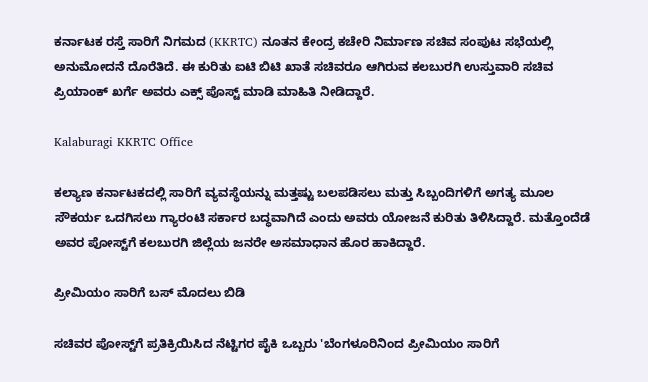ಕರ್ನಾಟಕ ರಸ್ತೆ ಸಾರಿಗೆ ನಿಗಮದ (KKRTC) ನೂತನ ಕೇಂದ್ರ ಕಚೇರಿ ನಿರ್ಮಾಣ ಸಚಿವ ಸಂಪುಟ ಸಭೆಯಲ್ಲಿ ಅನುಮೋದನೆ ದೊರೆತಿದೆ. ಈ ಕುರಿತು ಐಟಿ ಬಿಟಿ ಖಾತೆ ಸಚಿವರೂ ಆಗಿರುವ ಕಲಬುರಗಿ ಉಸ್ತುವಾರಿ ಸಚಿವ ಪ್ರಿಯಾಂಕ್ ಖರ್ಗೆ ಅವರು ಎಕ್ಸ್ ಪೊಸ್ಟ್‌ ಮಾಡಿ ಮಾಹಿತಿ ನೀಡಿದ್ದಾರೆ.

Kalaburagi KKRTC Office

ಕಲ್ಯಾಣ ಕರ್ನಾಟಕದಲ್ಲಿ ಸಾರಿಗೆ ವ್ಯವಸ್ಥೆಯನ್ನು ಮತ್ತಷ್ಟು ಬಲಪಡಿಸಲು ಮತ್ತು ಸಿಬ್ಬಂದಿಗಳಿಗೆ ಅಗತ್ಯ ಮೂಲ ಸೌಕರ್ಯ ಒದಗಿಸಲು ಗ್ಯಾರಂಟಿ ಸರ್ಕಾರ ಬದ್ಧವಾಗಿದೆ ಎಂದು ಅವರು ಯೋಜನೆ ಕುರಿತು ತಿಳಿಸಿದ್ದಾರೆ. ಮತ್ತೊಂದೆಡೆ ಅವರ ಪೋಸ್ಟ್‌ಗೆ ಕಲಬುರಗಿ ಜಿಲ್ಲೆಯ ಜನರೇ ಅಸಮಾಧಾನ ಹೊರ ಹಾಕಿದ್ದಾರೆ.

ಪ್ರೀಮಿಯಂ ಸಾರಿಗೆ ಬಸ್‌ ಮೊದಲು ಬಿಡಿ

ಸಚಿವರ ಪೋಸ್ಟ್‌ಗೆ ಪ್ರತಿಕ್ರಿಯಿಸಿದ ನೆಟ್ಟಿಗರ ಪೈಕಿ ಒಬ್ಬರು 'ಬೆಂಗಳೂರಿನಿಂದ ಪ್ರೀಮಿಯಂ ಸಾರಿಗೆ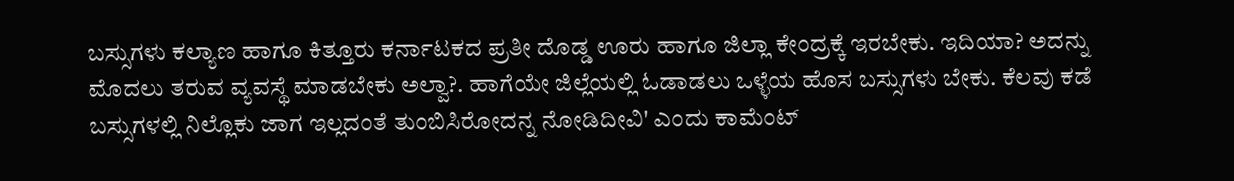ಬಸ್ಸುಗಳು ಕಲ್ಯಾಣ ಹಾಗೂ ಕಿತ್ತೂರು ಕರ್ನಾಟಕದ ಪ್ರತೀ ದೊಡ್ಡ ಊರು ಹಾಗೂ ಜಿಲ್ಲಾ ಕೇಂದ್ರಕ್ಕೆ ಇರಬೇಕು. ಇದಿಯಾ? ಅದನ್ನು ಮೊದಲು ತರುವ ವ್ಯವಸ್ಥೆ ಮಾಡಬೇಕು ಅಲ್ವಾ?. ಹಾಗೆಯೇ ಜಿಲ್ಲೆಯಲ್ಲಿ ಓಡಾಡಲು ಒಳ್ಳೆಯ ಹೊಸ ಬಸ್ಸುಗಳು ಬೇಕು. ಕೆಲವು ಕಡೆ ಬಸ್ಸುಗಳಲ್ಲಿ ನಿಲ್ಲೊಕು ಜಾಗ ಇಲ್ಲದಂತೆ ತುಂಬಿಸಿರೋದನ್ನ ನೋಡಿದೀವಿ' ಎಂದು ಕಾಮೆಂಟ್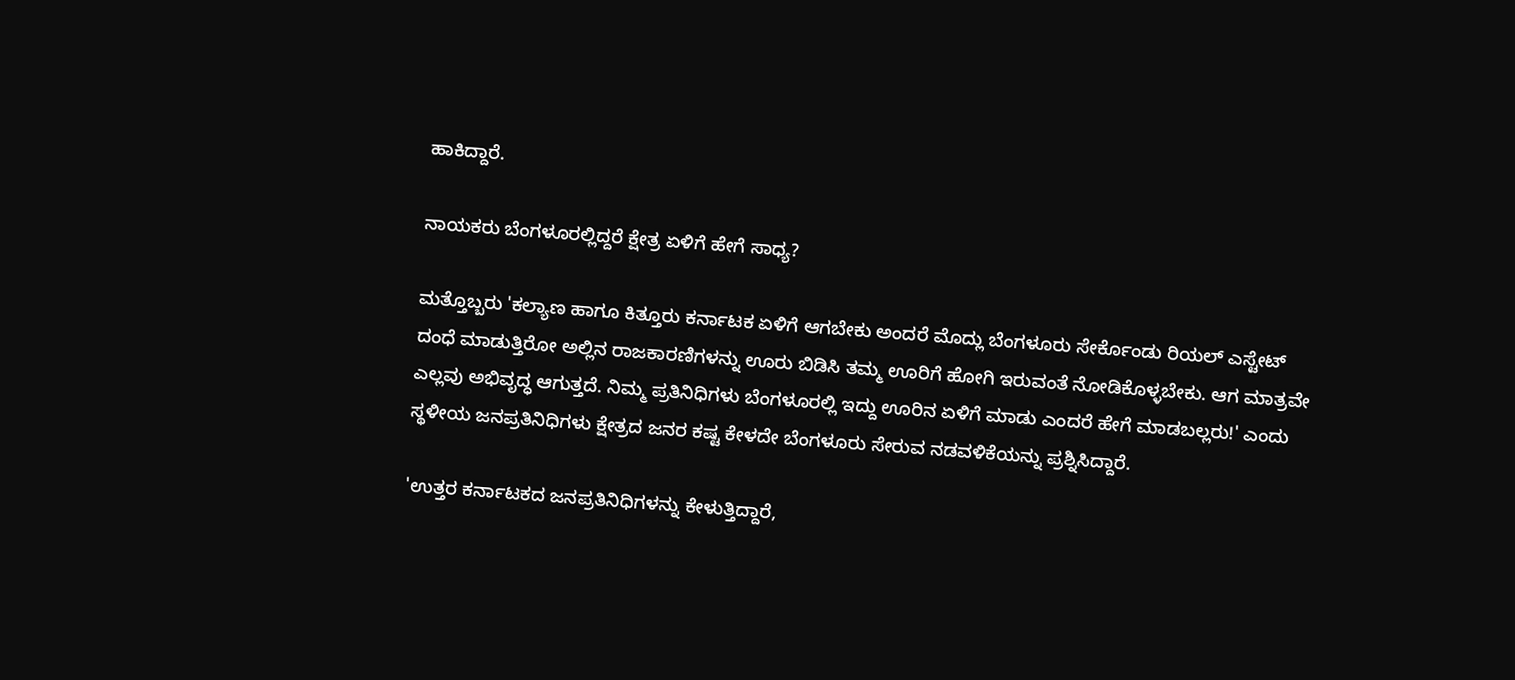ಹಾಕಿದ್ದಾರೆ.

ನಾಯಕರು ಬೆಂಗಳೂರಲ್ಲಿದ್ದರೆ ಕ್ಷೇತ್ರ ಏಳಿಗೆ ಹೇಗೆ ಸಾಧ್ಯ?

ಮತ್ತೊಬ್ಬರು 'ಕಲ್ಯಾಣ ಹಾಗೂ ಕಿತ್ತೂರು ಕರ್ನಾಟಕ ಏಳಿಗೆ ಆಗಬೇಕು ಅಂದರೆ ಮೊದ್ಲು ಬೆಂಗಳೂರು ಸೇರ್ಕೊಂಡು ರಿಯಲ್ ಎಸ್ಟೇಟ್ ದಂಧೆ ಮಾಡುತ್ತಿರೋ ಅಲ್ಲಿನ ರಾಜಕಾರಣಿಗಳನ್ನು ಊರು ಬಿಡಿಸಿ ತಮ್ಮ ಊರಿಗೆ ಹೋಗಿ ಇರುವಂತೆ ನೋಡಿಕೊಳ್ಳಬೇಕು. ಆಗ ಮಾತ್ರವೇ ಎಲ್ಲವು ಅಭಿವೃದ್ಧ ಆಗುತ್ತದೆ. ನಿಮ್ಮ ಪ್ರತಿನಿಧಿಗಳು ಬೆಂಗಳೂರಲ್ಲಿ ಇದ್ದು ಊರಿನ ಏಳಿಗೆ ಮಾಡು ಎಂದರೆ ಹೇಗೆ ಮಾಡಬಲ್ಲರು!' ಎಂದು ಸ್ಥಳೀಯ ಜನಪ್ರತಿನಿಧಿಗಳು ಕ್ಷೇತ್ರದ ಜನರ ಕಷ್ಟ ಕೇಳದೇ ಬೆಂಗಳೂರು ಸೇರುವ ನಡವಳಿಕೆಯನ್ನು ಪ್ರಶ್ನಿಸಿದ್ದಾರೆ.

'ಉತ್ತರ ಕರ್ನಾಟಕದ ಜನಪ್ರತಿನಿಧಿಗಳನ್ನು ಕೇಳುತ್ತಿದ್ದಾರೆ,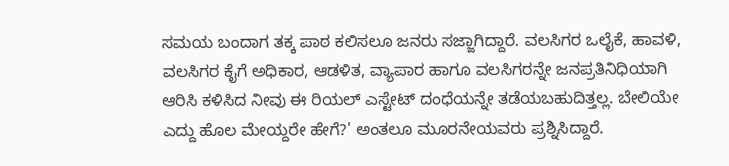ಸಮಯ ಬಂದಾಗ ತಕ್ಕ ಪಾಠ ಕಲಿಸಲೂ ಜನರು ಸಜ್ಜಾಗಿದ್ದಾರೆ. ವಲಸಿಗರ ಒಲೈಕೆ, ಹಾವಳಿ, ವಲಸಿಗರ ಕೈಗೆ ಅಧಿಕಾರ, ಆಡಳಿತ, ವ್ಯಾಪಾರ ಹಾಗೂ ವಲಸಿಗರನ್ನೇ ಜನಪ್ರತಿನಿಧಿಯಾಗಿ ಆರಿಸಿ ಕಳಿಸಿದ ನೀವು ಈ ರಿಯಲ್ ಎಸ್ಟೇಟ್ ದಂಧೆಯನ್ನೇ ತಡೆಯಬಹುದಿತ್ತಲ್ಲ. ಬೇಲಿಯೇ ಎದ್ದು ಹೊಲ ಮೇಯ್ದರೇ ಹೇಗೆ?' ಅಂತಲೂ ಮೂರನೇಯವರು ಪ್ರಶ್ನಿಸಿದ್ದಾರೆ.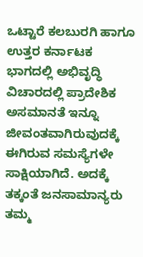ಒಟ್ಟಾರೆ ಕಲಬುರಗಿ ಹಾಗೂ ಉತ್ತರ ಕರ್ನಾಟಕ ಭಾಗದಲ್ಲಿ ಅಭಿವೃದ್ಧಿ ವಿಚಾರದಲ್ಲಿ ಪ್ರಾದೇಶಿಕ ಅಸಮಾನತೆ ಇನ್ನೂ ಜೀವಂತವಾಗಿರುವುದಕ್ಕೆ ಈಗಿರುವ ಸಮಸ್ಯೆಗಳೇ ಸಾಕ್ಷಿಯಾಗಿದೆ. ಅದಕ್ಕೆ ತಕ್ಕಂತೆ ಜನಸಾಮಾನ್ಯರು ತಮ್ಮ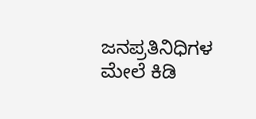ಜನಪ್ರತಿನಿಧಿಗಳ ಮೇಲೆ ಕಿಡಿ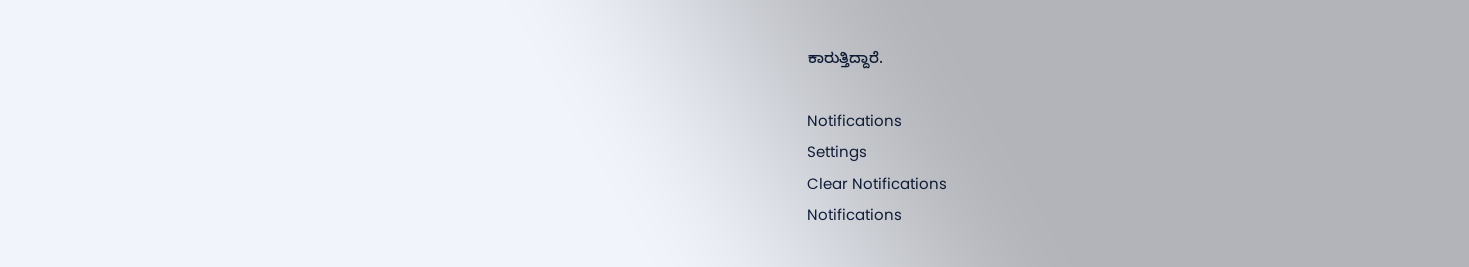ಕಾರುತ್ತಿದ್ದಾರೆ.

Notifications
Settings
Clear Notifications
Notifications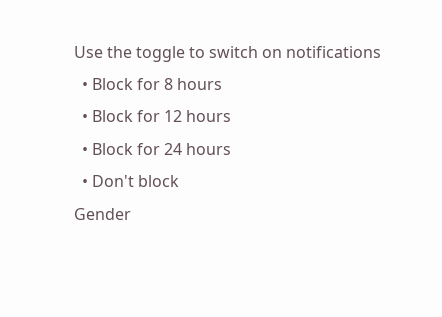Use the toggle to switch on notifications
  • Block for 8 hours
  • Block for 12 hours
  • Block for 24 hours
  • Don't block
Gender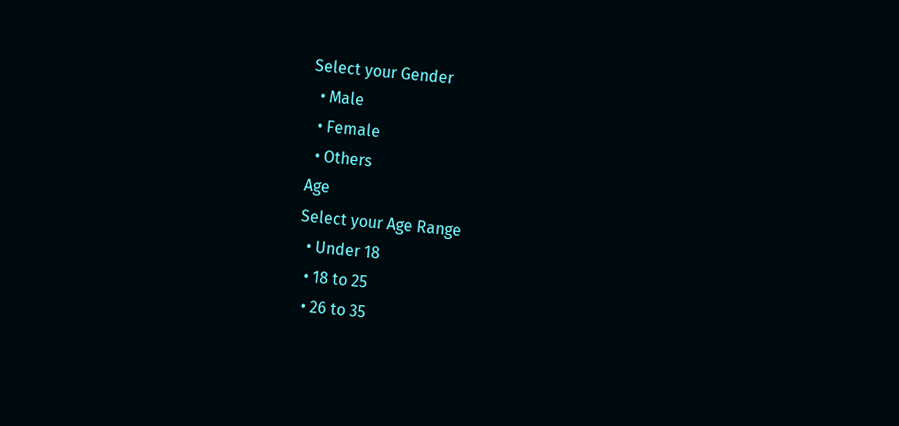Select your Gender
  • Male
  • Female
  • Others
Age
Select your Age Range
  • Under 18
  • 18 to 25
  • 26 to 35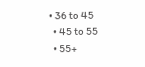• 36 to 45
  • 45 to 55
  • 55+